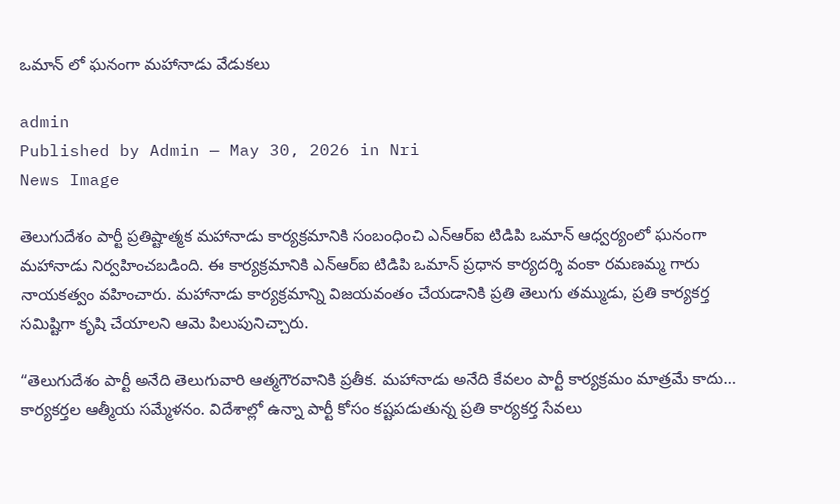ఒమాన్ లో ఘనంగా మహానాడు వేడుకలు

admin
Published by Admin — May 30, 2026 in Nri
News Image

తెలుగుదేశం పార్టీ ప్రతిష్టాత్మక మహానాడు కార్యక్రమానికి సంబంధించి ఎన్ఆర్ఐ టిడిపి ఒమాన్ ఆధ్వర్యంలో ఘనంగా మహానాడు నిర్వహించబడింది. ఈ కార్యక్రమానికి ఎన్ఆర్ఐ టిడిపి ఒమాన్ ప్రధాన కార్యదర్శి వంకా రమణమ్మ గారు నాయకత్వం వహించారు. మహానాడు కార్యక్రమాన్ని విజయవంతం చేయడానికి ప్రతి తెలుగు తమ్ముడు, ప్రతి కార్యకర్త సమిష్టిగా కృషి చేయాలని ఆమె పిలుపునిచ్చారు.

“తెలుగుదేశం పార్టీ అనేది తెలుగువారి ఆత్మగౌరవానికి ప్రతీక. మహానాడు అనేది కేవలం పార్టీ కార్యక్రమం మాత్రమే కాదు… కార్యకర్తల ఆత్మీయ సమ్మేళనం. విదేశాల్లో ఉన్నా పార్టీ కోసం కష్టపడుతున్న ప్రతి కార్యకర్త సేవలు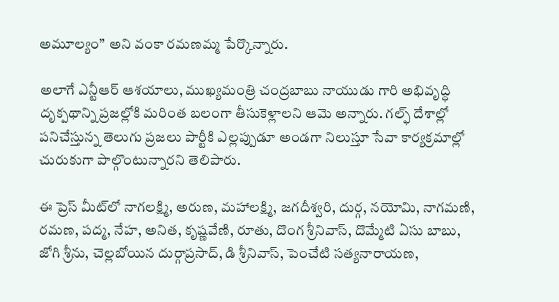అమూల్యం” అని వంకా రమణమ్మ పేర్కొన్నారు.

అలాగే ఎన్టీఆర్ ఆశయాలు, ముఖ్యమంత్రి చంద్రబాబు నాయుడు గారి అభివృద్ధి దృక్పథాన్ని ప్రజల్లోకి మరింత బలంగా తీసుకెళ్లాలని ఆమె అన్నారు. గల్ఫ్ దేశాల్లో పనిచేస్తున్న తెలుగు ప్రజలు పార్టీకి ఎల్లప్పుడూ అండగా నిలుస్తూ సేవా కార్యక్రమాల్లో చురుకుగా పాల్గొంటున్నారని తెలిపారు.

ఈ ప్రెస్ మీట్‌లో నాగలక్ష్మి, అరుణ, మహాలక్ష్మి, జగదీశ్వరి, దుర్గ, నయోమి, నాగమణి, రమణ, పద్మ, నేహ, అనిత, కృష్ణవేణి, రూతు, దొంగ శ్రీనివాస్, దొమ్మేటి ఏసు బాబు, జోగి శ్రీను, చెల్లబోయిన దుర్గాప్రసాద్, డి శ్రీనివాస్, పెంచేటి సత్యనారాయణ,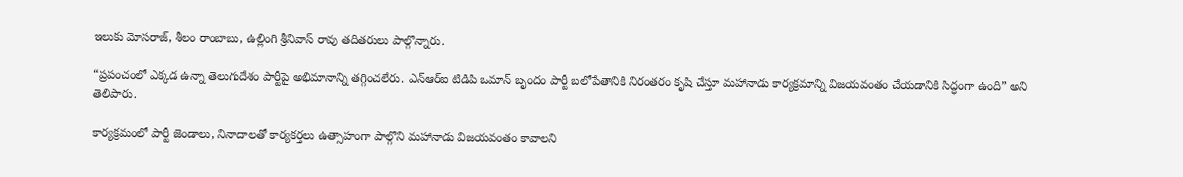ఇలుకు మోసరాజ్, శీలం రాంబాబు, ఉల్లింగి శ్రీనివాస్ రావు తదితరులు పాల్గొన్నారు.

“ప్రపంచంలో ఎక్కడ ఉన్నా తెలుగుదేశం పార్టీపై అభిమానాన్ని తగ్గించలేరు. ఎన్ఆర్ఐ టిడిపి ఒమాన్ బృందం పార్టీ బలోపేతానికి నిరంతరం కృషి చేస్తూ మహానాడు కార్యక్రమాన్ని విజయవంతం చేయడానికి సిద్ధంగా ఉంది” అని తెలిపారు.

కార్యక్రమంలో పార్టీ జెండాలు, నినాదాలతో కార్యకర్తలు ఉత్సాహంగా పాల్గొని మహానాడు విజయవంతం కావాలని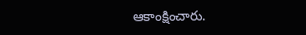ఆకాంక్షించారు.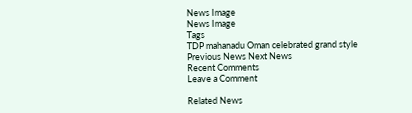News Image
News Image
Tags
TDP mahanadu Oman celebrated grand style
Previous News Next News
Recent Comments
Leave a Comment

Related News